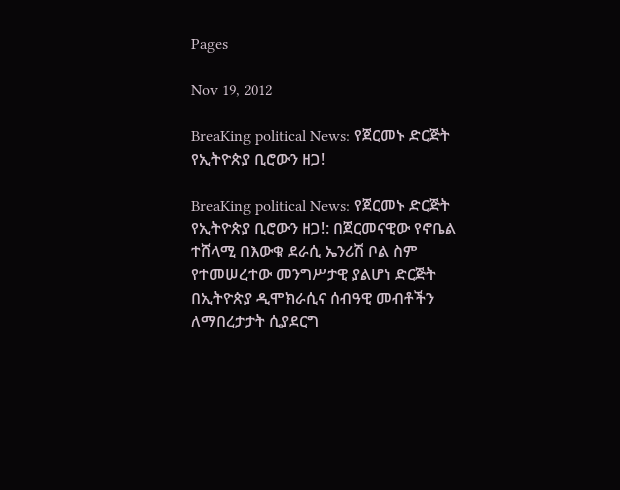Pages

Nov 19, 2012

BreaKing political News: የጀርመኑ ድርጅት የኢትዮጵያ ቢሮውን ዘጋ!

BreaKing political News: የጀርመኑ ድርጅት የኢትዮጵያ ቢሮውን ዘጋ!: በጀርመናዊው የኖቤል ተሸላሚ በእውቁ ደራሲ ኤንሪሽ ቦል ስም የተመሠረተው መንግሥታዊ ያልሆነ ድርጅት በኢትዮጵያ ዲሞክራሲና ሰብዓዊ መብቶችን ለማበረታታት ሲያደርግ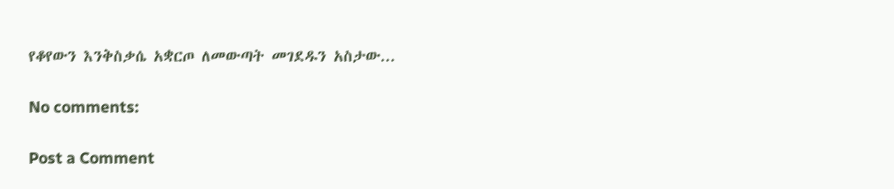የቆየውን እንቅስቃሴ አቋርጦ ለመውጣት መገደዱን አስታው...

No comments:

Post a Comment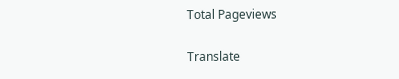Total Pageviews

Translate